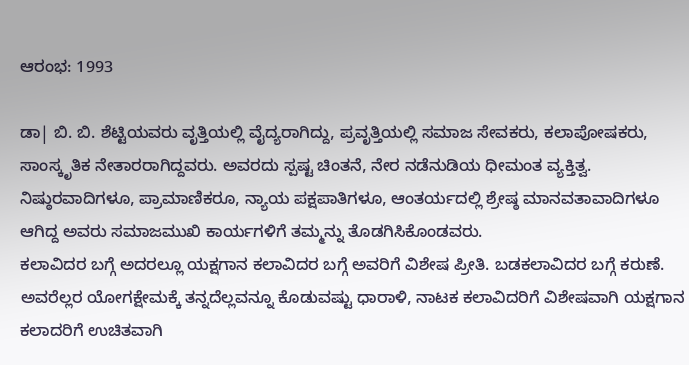ಆರಂಭ: 1993

ಡಾ| ಬಿ. ಬಿ. ಶೆಟ್ಟಿಯವರು ವೃತ್ತಿಯಲ್ಲಿ ವೈದ್ಯರಾಗಿದ್ದು, ಪ್ರವೃತ್ತಿಯಲ್ಲಿ ಸಮಾಜ ಸೇವಕರು, ಕಲಾಪೋಷಕರು, ಸಾಂಸ್ಕೃತಿಕ ನೇತಾರರಾಗಿದ್ದವರು. ಅವರದು ಸ್ಪಷ್ಟ ಚಿಂತನೆ, ನೇರ ನಡೆನುಡಿಯ ಧೀಮಂತ ವ್ಯಕ್ತಿತ್ವ. ನಿಷ್ಠುರವಾದಿಗಳೂ, ಪ್ರಾಮಾಣಿಕರೂ, ನ್ಯಾಯ ಪಕ್ಷಪಾತಿಗಳೂ, ಆಂತರ್ಯದಲ್ಲಿ ಶ್ರೇಷ್ಠ ಮಾನವತಾವಾದಿಗಳೂ ಆಗಿದ್ದ ಅವರು ಸಮಾಜಮುಖಿ ಕಾರ್ಯಗಳಿಗೆ ತಮ್ಮನ್ನು ತೊಡಗಿಸಿಕೊಂಡವರು.
ಕಲಾವಿದರ ಬಗ್ಗೆ ಅದರಲ್ಲೂ ಯಕ್ಷಗಾನ ಕಲಾವಿದರ ಬಗ್ಗೆ ಅವರಿಗೆ ವಿಶೇಷ ಪ್ರೀತಿ. ಬಡಕಲಾವಿದರ ಬಗ್ಗೆ ಕರುಣೆ. ಅವರೆಲ್ಲರ ಯೋಗಕ್ಷೇಮಕ್ಕೆ ತನ್ನದೆಲ್ಲವನ್ನೂ ಕೊಡುವಷ್ಟು ಧಾರಾಳಿ, ನಾಟಕ ಕಲಾವಿದರಿಗೆ ವಿಶೇಷವಾಗಿ ಯಕ್ಷಗಾನ ಕಲಾದರಿಗೆ ಉಚಿತವಾಗಿ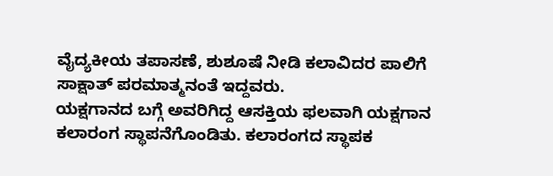ವೈದ್ಯಕೀಯ ತಪಾಸಣೆ, ಶುಶೂಷೆ ನೀಡಿ ಕಲಾವಿದರ ಪಾಲಿಗೆ ಸಾಕ್ಷಾತ್ ಪರಮಾತ್ಮನಂತೆ ಇದ್ದವರು.
ಯಕ್ಷಗಾನದ ಬಗ್ಗೆ ಅವರಿಗಿದ್ದ ಆಸಕ್ತಿಯ ಫಲವಾಗಿ ಯಕ್ಷಗಾನ ಕಲಾರಂಗ ಸ್ಥಾಪನೆಗೊಂಡಿತು. ಕಲಾರಂಗದ ಸ್ಥಾಪಕ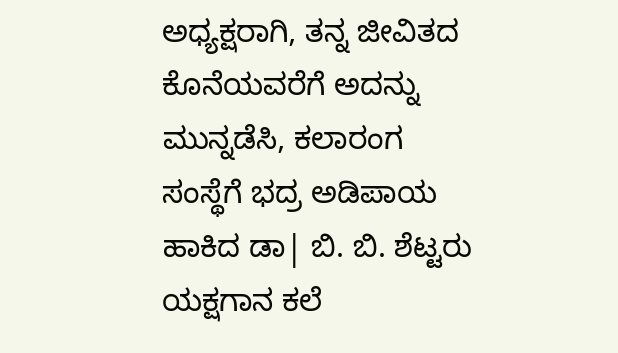ಅಧ್ಯಕ್ಷರಾಗಿ, ತನ್ನ ಜೀವಿತದ ಕೊನೆಯವರೆಗೆ ಅದನ್ನು ಮುನ್ನಡೆಸಿ, ಕಲಾರಂಗ ಸಂಸ್ಥೆಗೆ ಭದ್ರ ಅಡಿಪಾಯ ಹಾಕಿದ ಡಾ| ಬಿ. ಬಿ. ಶೆಟ್ಟರು ಯಕ್ಷಗಾನ ಕಲೆ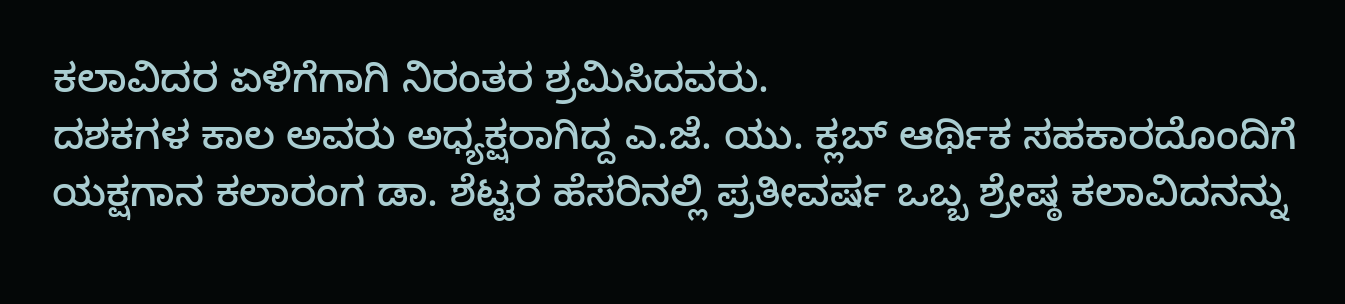ಕಲಾವಿದರ ಏಳಿಗೆಗಾಗಿ ನಿರಂತರ ಶ್ರಮಿಸಿದವರು.
ದಶಕಗಳ ಕಾಲ ಅವರು ಅಧ್ಯಕ್ಷರಾಗಿದ್ದ ಎ.ಜೆ. ಯು. ಕ್ಲಬ್ ಆರ್ಥಿಕ ಸಹಕಾರದೊಂದಿಗೆ ಯಕ್ಷಗಾನ ಕಲಾರಂಗ ಡಾ. ಶೆಟ್ಟರ ಹೆಸರಿನಲ್ಲಿ ಪ್ರತೀವರ್ಷ ಒಬ್ಬ ಶ್ರೇಷ್ಠ ಕಲಾವಿದನನ್ನು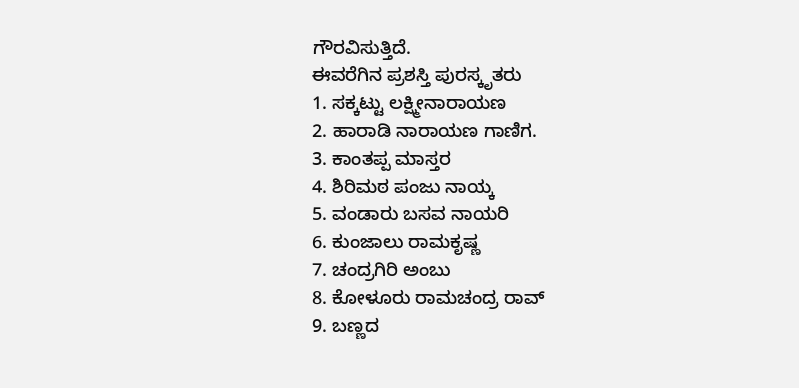ಗೌರವಿಸುತ್ತಿದೆ.
ಈವರೆಗಿನ ಪ್ರಶಸ್ತಿ ಪುರಸ್ಕೃತರು
1. ಸಕ್ಕಟ್ಟು ಲಕ್ಷ್ಮೀನಾರಾಯಣ
2. ಹಾರಾಡಿ ನಾರಾಯಣ ಗಾಣಿಗ.
3. ಕಾಂತಪ್ಪ ಮಾಸ್ತರ
4. ಶಿರಿಮಠ ಪಂಜು ನಾಯ್ಕ
5. ವಂಡಾರು ಬಸವ ನಾಯರಿ
6. ಕುಂಜಾಲು ರಾಮಕೃಷ್ಣ
7. ಚಂದ್ರಗಿರಿ ಅಂಬು
8. ಕೋಳೂರು ರಾಮಚಂದ್ರ ರಾವ್
9. ಬಣ್ಣದ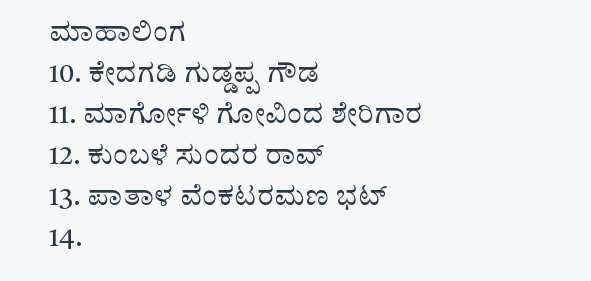ಮಾಹಾಲಿಂಗ
10. ಕೇದಗಡಿ ಗುಡ್ಡಪ್ಪ ಗೌಡ
11. ಮಾರ್ಗೋಳಿ ಗೋವಿಂದ ಶೇರಿಗಾರ
12. ಕುಂಬಳೆ ಸುಂದರ ರಾವ್
13. ಪಾತಾಳ ವೆಂಕಟರಮಣ ಭಟ್
14.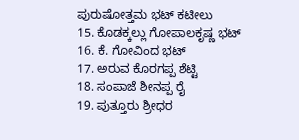ಪುರುಷೋತ್ತಮ ಭಟ್ ಕಟೀಲು
15. ಕೊಡಕ್ಕಲ್ಲು ಗೋಪಾಲಕೃಷ್ಣ ಭಟ್
16. ಕೆ. ಗೋವಿಂದ ಭಟ್
17. ಅರುವ ಕೊರಗಪ್ಪ ಶೆಟ್ಟಿ
18. ಸಂಪಾಜೆ ಶೀನಪ್ಪ ರೈ
19. ಪುತ್ತೂರು ಶ್ರೀಧರ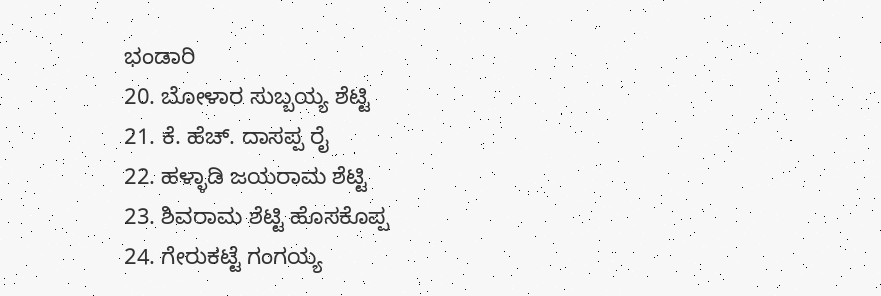ಭಂಡಾರಿ
20. ಬೋಳಾರ ಸುಬ್ಬಯ್ಯ ಶೆಟ್ಟಿ
21. ಕೆ. ಹೆಚ್. ದಾಸಪ್ಪ ರೈ
22. ಹಳ್ಳಾಡಿ ಜಯರಾಮ ಶೆಟ್ಟಿ
23. ಶಿವರಾಮ ಶೆಟ್ಟಿ ಹೊಸಕೊಪ್ಪ
24. ಗೇರುಕಟ್ಟೆ ಗಂಗಯ್ಯ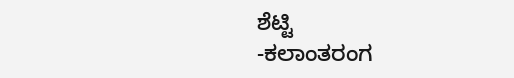ಶೆಟ್ಟಿ
-ಕಲಾಂತರಂಗ